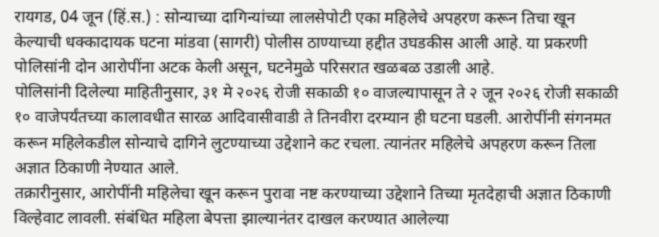रायगड, 04 जून (हिं.स.) : सोन्याच्या दागिन्यांच्या लालसेपोटी एका महिलेचे अपहरण करून तिचा खून केल्याची धक्कादायक घटना मांडवा (सागरी) पोलीस ठाण्याच्या हद्दीत उघडकीस आली आहे. या प्रकरणी पोलिसांनी दोन आरोपींना अटक केली असून, घटनेमुळे परिसरात खळबळ उडाली आहे.
पोलिसांनी दिलेल्या माहितीनुसार, ३१ मे २०२६ रोजी सकाळी १० वाजल्यापासून ते २ जून २०२६ रोजी सकाळी १० वाजेपर्यंतच्या कालावधीत सारळ आदिवासीवाडी ते तिनवीरा दरम्यान ही घटना घडली. आरोपींनी संगनमत करून महिलेकडील सोन्याचे दागिने लुटण्याच्या उद्देशाने कट रचला. त्यानंतर महिलेचे अपहरण करून तिला अज्ञात ठिकाणी नेण्यात आले.
तक्रारीनुसार, आरोपींनी महिलेचा खून करून पुरावा नष्ट करण्याच्या उद्देशाने तिच्या मृतदेहाची अज्ञात ठिकाणी विल्हेवाट लावली. संबंधित महिला बेपत्ता झाल्यानंतर दाखल करण्यात आलेल्या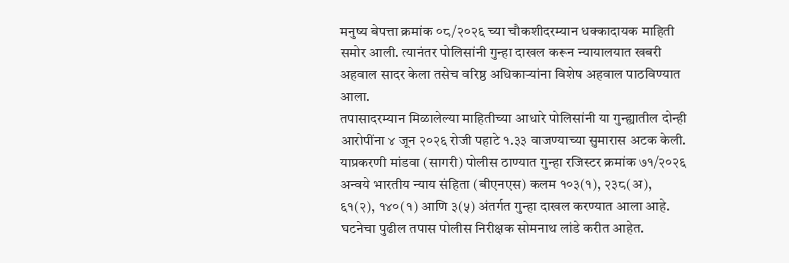मनुष्य बेपत्ता क्रमांक ०८/२०२६ च्या चौकशीदरम्यान धक्कादायक माहिती समोर आली. त्यानंतर पोलिसांनी गुन्हा दाखल करून न्यायालयात खबरी अहवाल सादर केला तसेच वरिष्ठ अधिकाऱ्यांना विशेष अहवाल पाठविण्यात आला.
तपासादरम्यान मिळालेल्या माहितीच्या आधारे पोलिसांनी या गुन्ह्यातील दोन्ही आरोपींना ४ जून २०२६ रोजी पहाटे १.३३ वाजण्याच्या सुमारास अटक केली.
याप्रकरणी मांडवा (सागरी) पोलीस ठाण्यात गुन्हा रजिस्टर क्रमांक ७१/२०२६ अन्वये भारतीय न्याय संहिता (बीएनएस) कलम १०३(१), २३८(अ), ६१(२), १४०(१) आणि ३(५) अंतर्गत गुन्हा दाखल करण्यात आला आहे. घटनेचा पुढील तपास पोलीस निरीक्षक सोमनाथ लांडे करीत आहेत.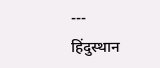---
हिंदुस्थान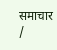समाचार /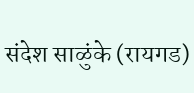संदेश साळुंके (रायगड)